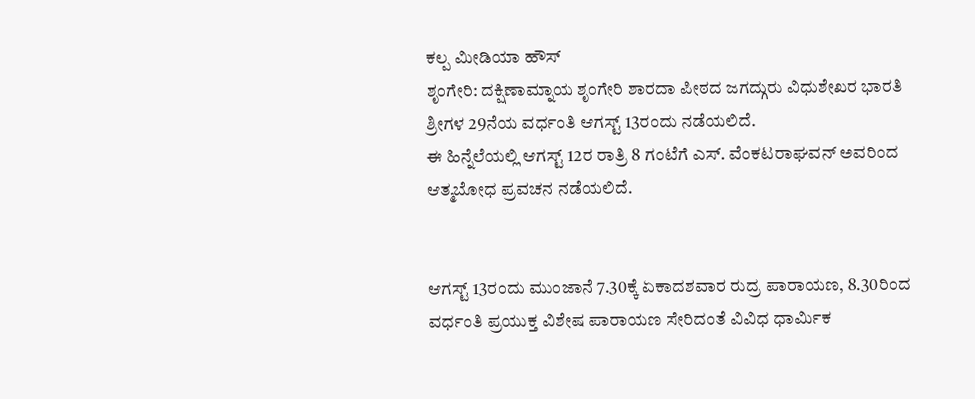ಕಲ್ಪ ಮೀಡಿಯಾ ಹೌಸ್
ಶೃಂಗೇರಿ: ದಕ್ಷಿಣಾಮ್ನಾಯ ಶೃಂಗೇರಿ ಶಾರದಾ ಪೀಠದ ಜಗದ್ಗುರು ವಿಧುಶೇಖರ ಭಾರತಿ ಶ್ರೀಗಳ 29ನೆಯ ವರ್ಧಂತಿ ಆಗಸ್ಟ್ 13ರಂದು ನಡೆಯಲಿದೆ.
ಈ ಹಿನ್ನೆಲೆಯಲ್ಲಿ ಆಗಸ್ಟ್ 12ರ ರಾತ್ರಿ 8 ಗಂಟೆಗೆ ಎಸ್. ವೆಂಕಟರಾಘವನ್ ಅವರಿಂದ ಆತ್ಮಬೋಧ ಪ್ರವಚನ ನಡೆಯಲಿದೆ.


ಆಗಸ್ಟ್ 13ರಂದು ಮುಂಜಾನೆ 7.30ಕ್ಕೆ ಏಕಾದಶವಾರ ರುದ್ರ ಪಾರಾಯಣ, 8.30ರಿಂದ ವರ್ಧಂತಿ ಪ್ರಯುಕ್ತ ವಿಶೇಷ ಪಾರಾಯಣ ಸೇರಿದಂತೆ ವಿವಿಧ ಧಾರ್ಮಿಕ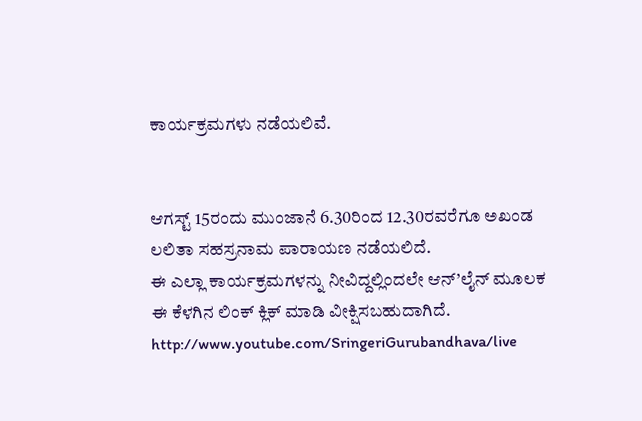ಕಾರ್ಯಕ್ರಮಗಳು ನಡೆಯಲಿವೆ.


ಆಗಸ್ಟ್ 15ರಂದು ಮುಂಜಾನೆ 6.30ರಿಂದ 12.30ರವರೆಗೂ ಅಖಂಡ ಲಲಿತಾ ಸಹಸ್ರನಾಮ ಪಾರಾಯಣ ನಡೆಯಲಿದೆ.
ಈ ಎಲ್ಲಾ ಕಾರ್ಯಕ್ರಮಗಳನ್ನು ನೀವಿದ್ದಲ್ಲಿಂದಲೇ ಆನ್’ಲೈನ್ ಮೂಲಕ ಈ ಕೆಳಗಿನ ಲಿಂಕ್ ಕ್ಲಿಕ್ ಮಾಡಿ ವೀಕ್ಷಿಸಬಹುದಾಗಿದೆ.
http://www.youtube.com/SringeriGurubandhava/live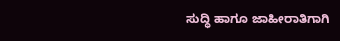ಸುದ್ಧಿ ಹಾಗೂ ಜಾಹೀರಾತಿಗಾಗಿ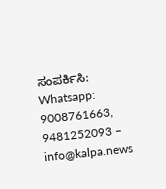ಸಂಪರ್ಕಿಸಿ: Whatsapp: 9008761663, 9481252093 – info@kalpa.news